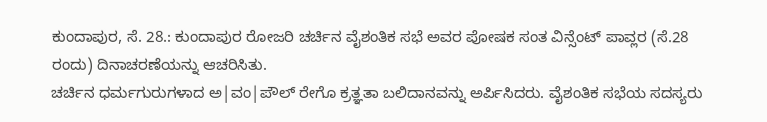ಕುಂದಾಪುರ, ಸೆ. 28.: ಕುಂದಾಪುರ ರೋಜರಿ ಚರ್ಚಿನ ವೈಶಂತಿಕ ಸಭೆ ಅವರ ಪೋಷಕ ಸಂತ ವಿನ್ಸೆಂಟ್ ಪಾವ್ಲರ (ಸೆ.28 ರಂದು) ದಿನಾಚರಣೆಯನ್ನು ಆಚರಿಸಿತು.
ಚರ್ಚಿನ ಧರ್ಮಗುರುಗಳಾದ ಅ|ವಂ|ಪೌಲ್ ರೇಗೊ ಕ್ರತ್ಞತಾ ಬಲಿದಾನವನ್ನು ಅರ್ಪಿಸಿದರು. ವೈಶಂತಿಕ ಸಭೆಯ ಸದಸ್ಯರು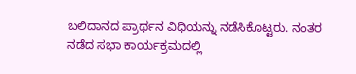ಬಲಿದಾನದ ಪ್ರಾರ್ಥನ ವಿಧಿಯನ್ನು ನಡೆಸಿಕೊಟ್ಟರು. ನಂತರ ನಡೆದ ಸಭಾ ಕಾರ್ಯಕ್ರಮದಲ್ಲಿ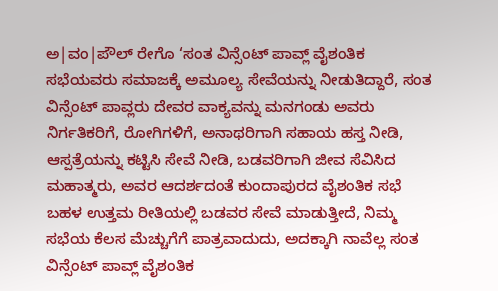ಅ|ವಂ|ಪೌಲ್ ರೇಗೊ ‘ಸಂತ ವಿನ್ಸೆಂಟ್ ಪಾವ್ಲ್ ವೈಶಂತಿಕ ಸಭೆಯವರು ಸಮಾಜಕ್ಕೆ ಅಮೂಲ್ಯ ಸೇವೆಯನ್ನು ನೀಡುತಿದ್ದಾರೆ, ಸಂತ ವಿನ್ಸೆಂಟ್ ಪಾವ್ಲರು ದೇವರ ವಾಕ್ಯವನ್ನು ಮನಗಂಡು ಅವರು ನಿರ್ಗತಿಕರಿಗೆ, ರೋಗಿಗಳಿಗೆ, ಅನಾಥರಿಗಾಗಿ ಸಹಾಯ ಹಸ್ತ ನೀಡಿ, ಆಸ್ಪತ್ರೆಯನ್ನು ಕಟ್ಟಿಸಿ ಸೇವೆ ನೀಡಿ, ಬಡವರಿಗಾಗಿ ಜೀವ ಸೆವಿಸಿದ ಮಹಾತ್ಮರು, ಅವರ ಆದರ್ಶದಂತೆ ಕುಂದಾಪುರದ ವೈಶಂತಿಕ ಸಭೆ ಬಹಳ ಉತ್ತಮ ರೀತಿಯಲ್ಲಿ ಬಡವರ ಸೇವೆ ಮಾಡುತ್ತೀದೆ, ನಿಮ್ಮ ಸಭೆಯ ಕೆಲಸ ಮೆಚ್ಚುಗೆಗೆ ಪಾತ್ರವಾದುದು, ಅದಕ್ಕಾಗಿ ನಾವೆಲ್ಲ ಸಂತ ವಿನ್ಸೆಂಟ್ ಪಾವ್ಲ್ ವೈಶಂತಿಕ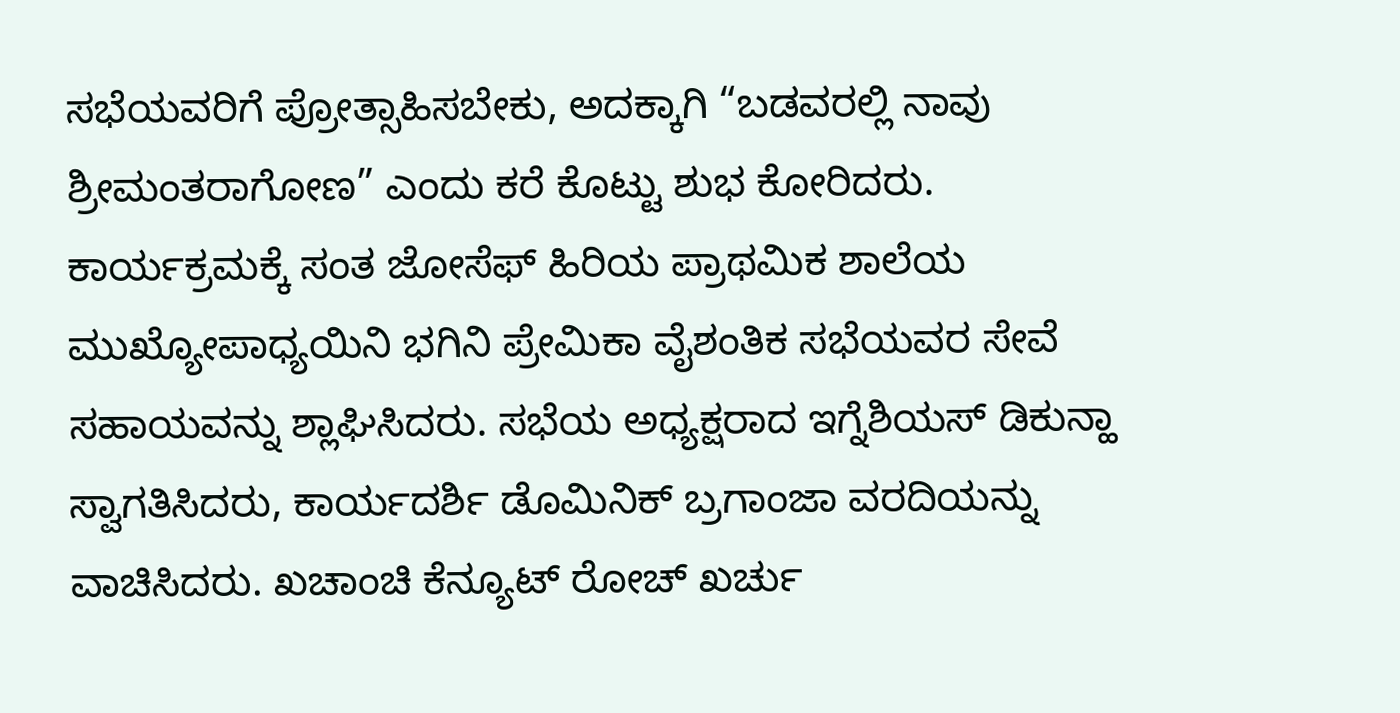ಸಭೆಯವರಿಗೆ ಪ್ರೋತ್ಸಾಹಿಸಬೇಕು, ಅದಕ್ಕಾಗಿ “ಬಡವರಲ್ಲಿ ನಾವು ಶ್ರೀಮಂತರಾಗೋಣ” ಎಂದು ಕರೆ ಕೊಟ್ಟು ಶುಭ ಕೋರಿದರು.
ಕಾರ್ಯಕ್ರಮಕ್ಕೆ ಸಂತ ಜೋಸೆಫ್ ಹಿರಿಯ ಪ್ರಾಥಮಿಕ ಶಾಲೆಯ ಮುಖ್ಯೋಪಾಧ್ಯಯಿನಿ ಭಗಿನಿ ಪ್ರೇಮಿಕಾ ವೈಶಂತಿಕ ಸಭೆಯವರ ಸೇವೆ ಸಹಾಯವನ್ನು ಶ್ಲಾಘಿಸಿದರು. ಸಭೆಯ ಅಧ್ಯಕ್ಷರಾದ ಇಗ್ನೆಶಿಯಸ್ ಡಿಕುನ್ಹಾ ಸ್ವಾಗತಿಸಿದರು, ಕಾರ್ಯದರ್ಶಿ ಡೊಮಿನಿಕ್ ಬ್ರಗಾಂಜಾ ವರದಿಯನ್ನು ವಾಚಿಸಿದರು. ಖಚಾಂಚಿ ಕೆನ್ಯೂಟ್ ರೋಚ್ ಖರ್ಚು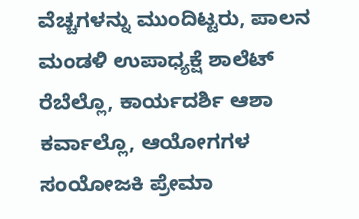ವೆಚ್ಚಗಳನ್ನು ಮುಂದಿಟ್ಟರು, ಪಾಲನ ಮಂಡಳಿ ಉಪಾಧ್ಯಕ್ಷೆ ಶಾಲೆಟ್ ರೆಬೆಲ್ಲೊ, ಕಾರ್ಯದರ್ಶಿ ಆಶಾ ಕರ್ವಾಲ್ಲೊ, ಆಯೋಗಗಳ ಸಂಯೋಜಕಿ ಪ್ರೇಮಾ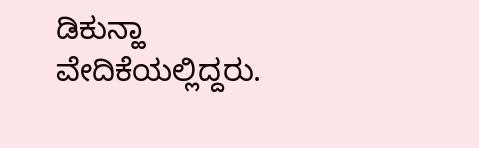ಡಿಕುನ್ಹಾ ವೇದಿಕೆಯಲ್ಲಿದ್ದರು.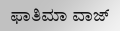ಫಾತಿಮಾ ವಾಜ್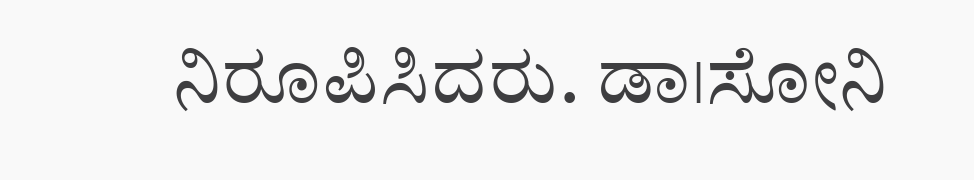ನಿರೂಪಿಸಿದರು. ಡಾ।ಸೋನಿ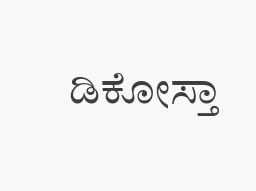ಡಿಕೋಸ್ತಾ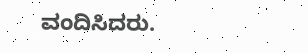ವಂದಿಸಿದರು.